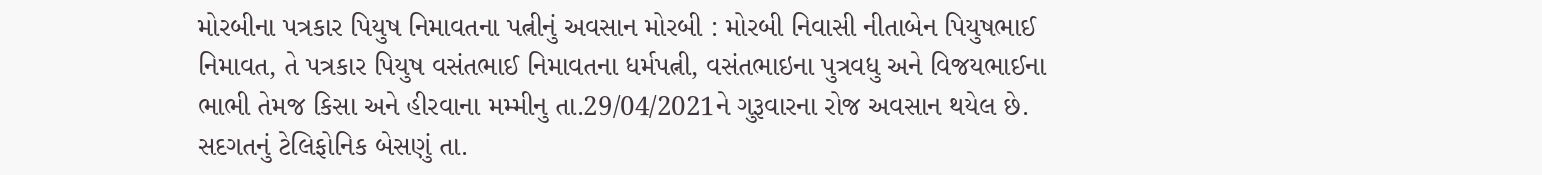મોરબીના પત્રકાર પિયુષ નિમાવતના પત્નીનું અવસાન મોરબી : મોરબી નિવાસી નીતાબેન પિયુષભાઈ નિમાવત, તે પત્રકાર પિયુષ વસંતભાઈ નિમાવતના ધર્મપત્ની, વસંતભાઇના પુત્રવધુ અને વિજયભાઈના ભાભી તેમજ કિસા અને હીરવાના મમ્મીનુ તા.29/04/2021ને ગુરૂવારના રોજ અવસાન થયેલ છે. સદગતનું ટેલિફોનિક બેસણું તા.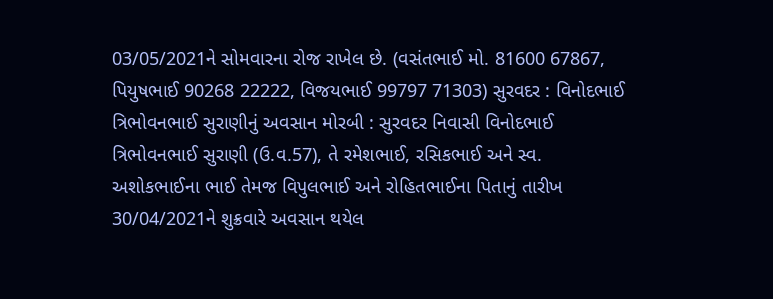03/05/2021ને સોમવારના રોજ રાખેલ છે. (વસંતભાઈ મો. 81600 67867, પિયુષભાઈ 90268 22222, વિજયભાઈ 99797 71303) સુરવદર : વિનોદભાઈ ત્રિભોવનભાઈ સુરાણીનું અવસાન મોરબી : સુરવદર નિવાસી વિનોદભાઈ ત્રિભોવનભાઈ સુરાણી (ઉ.વ.57), તે રમેશભાઈ, રસિકભાઈ અને સ્વ. અશોકભાઈના ભાઈ તેમજ વિપુલભાઈ અને રોહિતભાઈના પિતાનું તારીખ 30/04/2021ને શુક્રવારે અવસાન થયેલ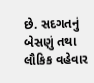છે. સદગતનું બેસણું તથા લૌકિક વહેવાર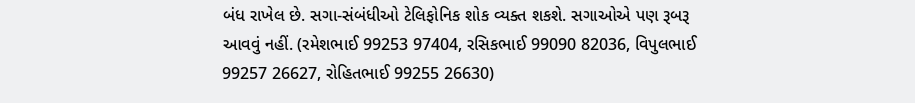બંધ રાખેલ છે. સગા-સંબંધીઓ ટેલિફોનિક શોક વ્યક્ત શકશે. સગાઓએ પણ રૂબરૂ આવવું નહીં. (રમેશભાઈ 99253 97404, રસિકભાઈ 99090 82036, વિપુલભાઈ 99257 26627, રોહિતભાઈ 99255 26630)